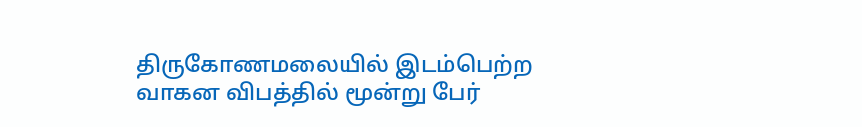திருகோணமலையில் இடம்பெற்ற வாகன விபத்தில் மூன்று பேர்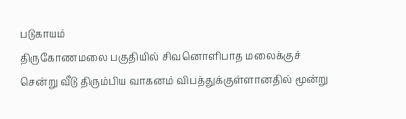படுகாயம்
திருகோணமலை பகுதியில் சிவனொளிபாத மலைக்குச் சென்று வீடு திரும்பிய வாகனம் விபத்துக்குள்ளானதில் மூன்று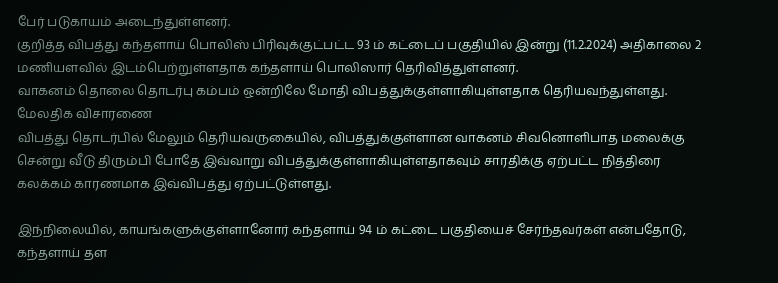பேர் படுகாயம் அடைந்துள்ளனர்.
குறித்த விபத்து கந்தளாய் பொலிஸ் பிரிவுக்குட்பட்ட 93 ம் கட்டைப் பகுதியில் இன்று (11.2.2024) அதிகாலை 2 மணியளவில் இடம்பெற்றுள்ளதாக கந்தளாய் பொலிஸார் தெரிவித்துள்ளனர்.
வாகனம் தொலை தொடர்பு கம்பம் ஒன்றிலே மோதி விபத்துக்குள்ளாகியுள்ளதாக தெரியவந்துள்ளது.
மேலதிக விசாரணை
விபத்து தொடர்பில் மேலும் தெரியவருகையில், விபத்துக்குள்ளான வாகனம் சிவனொளிபாத மலைக்கு சென்று வீடு திரும்பி போதே இவ்வாறு விபத்துக்குள்ளாகியுள்ளதாகவும் சாரதிக்கு ஏற்பட்ட நித்திரை கலக்கம் காரணமாக இவ்விபத்து ஏற்பட்டுள்ளது.

இந்நிலையில், காயங்களுக்குள்ளானோர் கந்தளாய் 94 ம் கட்டை பகுதியைச் சேர்ந்தவர்கள் என்பதோடு, கந்தளாய் தள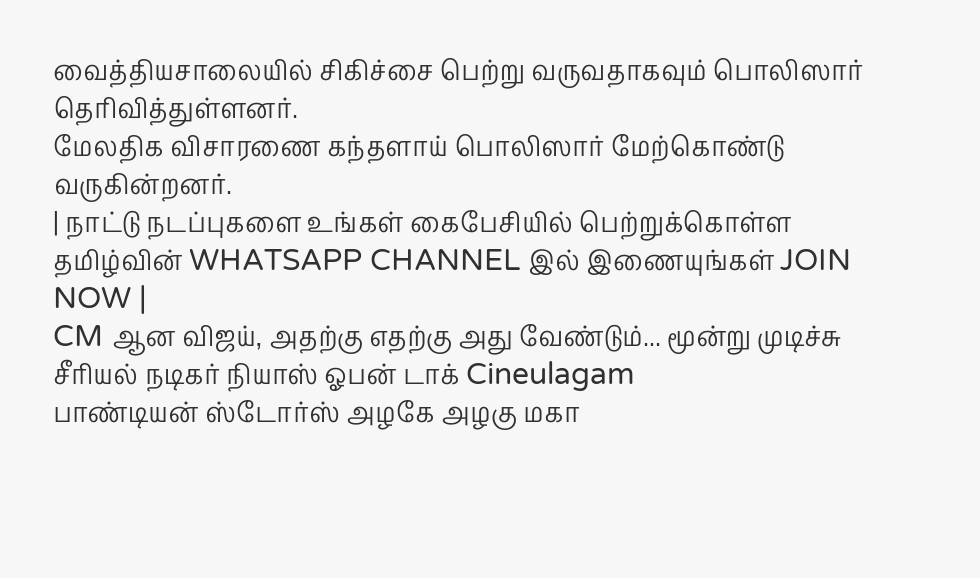வைத்தியசாலையில் சிகிச்சை பெற்று வருவதாகவும் பொலிஸார் தெரிவித்துள்ளனர்.
மேலதிக விசாரணை கந்தளாய் பொலிஸார் மேற்கொண்டு வருகின்றனர்.
| நாட்டு நடப்புகளை உங்கள் கைபேசியில் பெற்றுக்கொள்ள தமிழ்வின் WHATSAPP CHANNEL இல் இணையுங்கள் JOIN NOW |
CM ஆன விஜய், அதற்கு எதற்கு அது வேண்டும்... மூன்று முடிச்சு சீரியல் நடிகர் நியாஸ் ஓபன் டாக் Cineulagam
பாண்டியன் ஸ்டோர்ஸ் அழகே அழகு மகா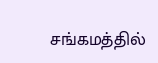சங்கமத்தில்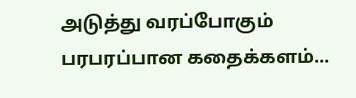அடுத்து வரப்போகும் பரபரப்பான கதைக்களம்...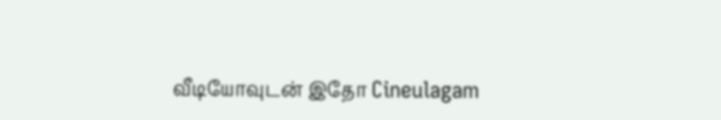வீடியோவுடன் இதோ Cineulagam